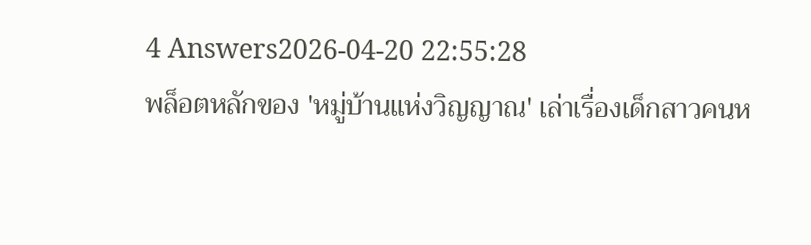4 Answers2026-04-20 22:55:28
พล็อตหลักของ 'หมู่บ้านแห่งวิญญาณ' เล่าเรื่องเด็กสาวคนห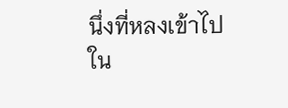นึ่งที่หลงเข้าไปใน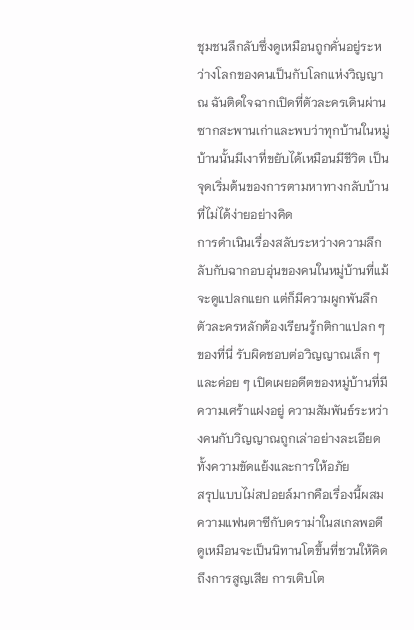ชุมชนลึกลับซึ่งดูเหมือนถูกคั่นอยู่ระหว่างโลกของคนเป็นกับโลกแห่งวิญญาณ ฉันติดใจฉากเปิดที่ตัวละครเดินผ่านซากสะพานเก่าและพบว่าทุกบ้านในหมู่บ้านนั้นมีเงาที่ขยับได้เหมือนมีชีวิต เป็นจุดเริ่มต้นของการตามหาทางกลับบ้านที่ไม่ได้ง่ายอย่างคิด
การดำเนินเรื่องสลับระหว่างความลึกลับกับฉากอบอุ่นของคนในหมู่บ้านที่แม้จะดูแปลกแยก แต่ก็มีความผูกพันลึก ตัวละครหลักต้องเรียนรู้กติกาแปลก ๆ ของที่นี่ รับผิดชอบต่อวิญญาณเล็ก ๆ และค่อย ๆ เปิดเผยอดีตของหมู่บ้านที่มีความเศร้าแฝงอยู่ ความสัมพันธ์ระหว่างคนกับวิญญาณถูกเล่าอย่างละเอียดทั้งความขัดแย้งและการให้อภัย
สรุปแบบไม่สปอยล์มากคือเรื่องนี้ผสมความแฟนตาซีกับดราม่าในสเกลพอดี ดูเหมือนจะเป็นนิทานโตขึ้นที่ชวนให้คิดถึงการสูญเสีย การเติบโต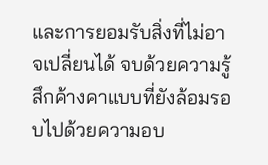และการยอมรับสิ่งที่ไม่อาจเปลี่ยนได้ จบด้วยความรู้สึกค้างคาแบบที่ยังล้อมรอบไปด้วยความอบ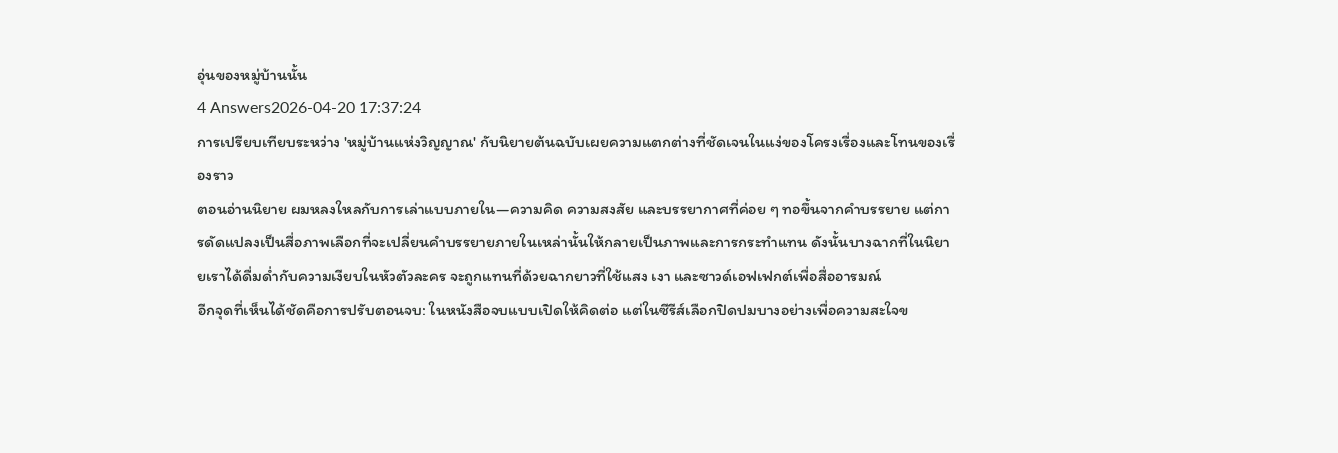อุ่นของหมู่บ้านนั้น
4 Answers2026-04-20 17:37:24
การเปรียบเทียบระหว่าง 'หมู่บ้านแห่งวิญญาณ' กับนิยายต้นฉบับเผยความแตกต่างที่ชัดเจนในแง่ของโครงเรื่องและโทนของเรื่องราว
ตอนอ่านนิยาย ผมหลงใหลกับการเล่าแบบภายใน—ความคิด ความสงสัย และบรรยากาศที่ค่อย ๆ ทอขึ้นจากคำบรรยาย แต่การดัดแปลงเป็นสื่อภาพเลือกที่จะเปลี่ยนคำบรรยายภายในเหล่านั้นให้กลายเป็นภาพและการกระทำแทน ดังนั้นบางฉากที่ในนิยายเราได้ดื่มด่ำกับความเงียบในหัวตัวละคร จะถูกแทนที่ด้วยฉากยาวที่ใช้แสง เงา และซาวด์เอฟเฟกต์เพื่อสื่ออารมณ์
อีกจุดที่เห็นได้ชัดคือการปรับตอนจบ: ในหนังสือจบแบบเปิดให้คิดต่อ แต่ในซีรีส์เลือกปิดปมบางอย่างเพื่อความสะใจข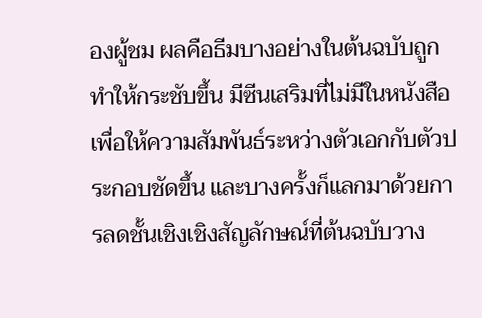องผู้ชม ผลคือธีมบางอย่างในต้นฉบับถูกทำให้กระชับขึ้น มีซีนเสริมที่ไม่มีในหนังสือเพื่อให้ความสัมพันธ์ระหว่างตัวเอกกับตัวประกอบชัดขึ้น และบางครั้งก็แลกมาด้วยการลดชั้นเชิงเชิงสัญลักษณ์ที่ต้นฉบับวาง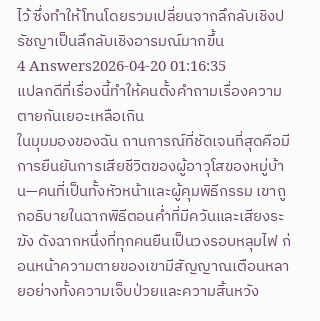ไว้ ซึ่งทำให้โทนโดยรวมเปลี่ยนจากลึกลับเชิงปรัชญาเป็นลึกลับเชิงอารมณ์มากขึ้น
4 Answers2026-04-20 01:16:35
แปลกดีที่เรื่องนี้ทำให้คนตั้งคำถามเรื่องความตายกันเยอะเหลือเกิน
ในมุมมองของฉัน ถานการณ์ที่ชัดเจนที่สุดคือมีการยืนยันการเสียชีวิตของผู้อาวุโสของหมู่บ้าน—คนที่เป็นทั้งหัวหน้าและผู้คุมพิธีกรรม เขาถูกอธิบายในฉากพิธีตอนค่ำที่มีควันและเสียงระฆัง ดังฉากหนึ่งที่ทุกคนยืนเป็นวงรอบหลุมไฟ ก่อนหน้าความตายของเขามีสัญญาณเตือนหลายอย่างทั้งความเจ็บป่วยและความสิ้นหวัง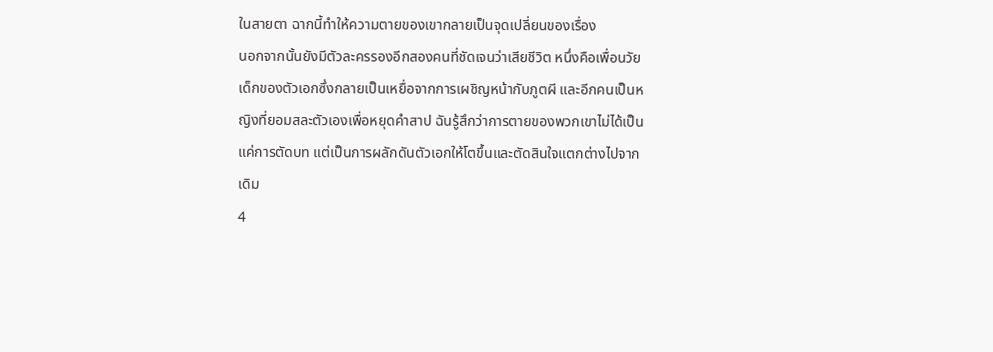ในสายตา ฉากนี้ทำให้ความตายของเขากลายเป็นจุดเปลี่ยนของเรื่อง
นอกจากนั้นยังมีตัวละครรองอีกสองคนที่ชัดเจนว่าเสียชีวิต หนึ่งคือเพื่อนวัยเด็กของตัวเอกซึ่งกลายเป็นเหยื่อจากการเผชิญหน้ากับภูตผี และอีกคนเป็นหญิงที่ยอมสละตัวเองเพื่อหยุดคำสาป ฉันรู้สึกว่าการตายของพวกเขาไม่ได้เป็นแค่การตัดบท แต่เป็นการผลักดันตัวเอกให้โตขึ้นและตัดสินใจแตกต่างไปจากเดิม
4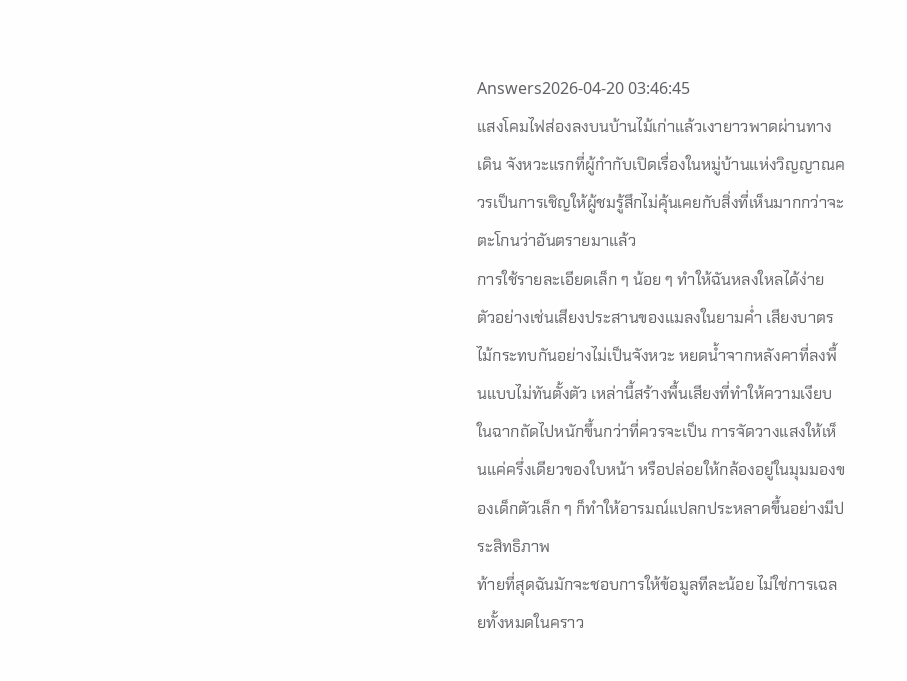Answers2026-04-20 03:46:45
แสงโคมไฟส่องลงบนบ้านไม้เก่าแล้วเงายาวพาดผ่านทางเดิน จังหวะแรกที่ผู้กำกับเปิดเรื่องในหมู่บ้านแห่งวิญญาณควรเป็นการเชิญให้ผู้ชมรู้สึกไม่คุ้นเคยกับสิ่งที่เห็นมากกว่าจะตะโกนว่าอันตรายมาแล้ว
การใช้รายละเอียดเล็ก ๆ น้อย ๆ ทำให้ฉันหลงใหลได้ง่าย ตัวอย่างเช่นเสียงประสานของแมลงในยามค่ำ เสียงบาตรไม้กระทบกันอย่างไม่เป็นจังหวะ หยดน้ำจากหลังคาที่ลงพื้นแบบไม่ทันตั้งตัว เหล่านี้สร้างพื้นเสียงที่ทำให้ความเงียบในฉากถัดไปหนักขึ้นกว่าที่ควรจะเป็น การจัดวางแสงให้เห็นแค่ครึ่งเดียวของใบหน้า หรือปล่อยให้กล้องอยู่ในมุมมองของเด็กตัวเล็ก ๆ ก็ทำให้อารมณ์แปลกประหลาดขึ้นอย่างมีประสิทธิภาพ
ท้ายที่สุดฉันมักจะชอบการให้ข้อมูลทีละน้อย ไม่ใช่การเฉลยทั้งหมดในคราว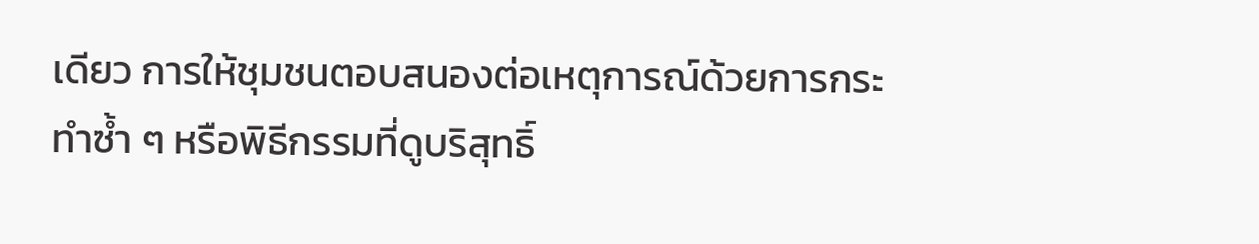เดียว การให้ชุมชนตอบสนองต่อเหตุการณ์ด้วยการกระทำซ้ำ ๆ หรือพิธีกรรมที่ดูบริสุทธิ์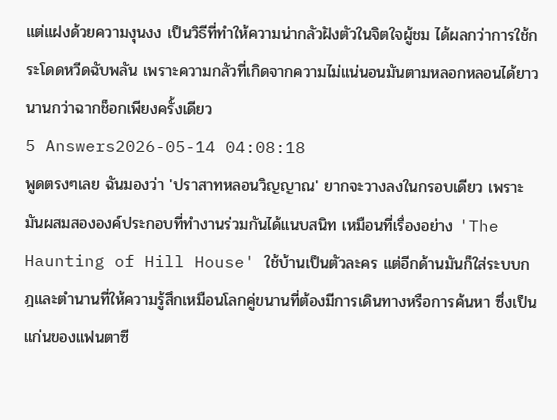แต่แฝงด้วยความงุนงง เป็นวิธีที่ทำให้ความน่ากลัวฝังตัวในจิตใจผู้ชม ได้ผลกว่าการใช้กระโดดหวีดฉับพลัน เพราะความกลัวที่เกิดจากความไม่แน่นอนมันตามหลอกหลอนได้ยาวนานกว่าฉากช็อกเพียงครั้งเดียว
5 Answers2026-05-14 04:08:18
พูดตรงๆเลย ฉันมองว่า 'ปราสาทหลอนวิญญาณ' ยากจะวางลงในกรอบเดียว เพราะมันผสมสององค์ประกอบที่ทำงานร่วมกันได้แนบสนิท เหมือนที่เรื่องอย่าง 'The Haunting of Hill House' ใช้บ้านเป็นตัวละคร แต่อีกด้านมันก็ใส่ระบบกฎและตำนานที่ให้ความรู้สึกเหมือนโลกคู่ขนานที่ต้องมีการเดินทางหรือการค้นหา ซึ่งเป็นแก่นของแฟนตาซี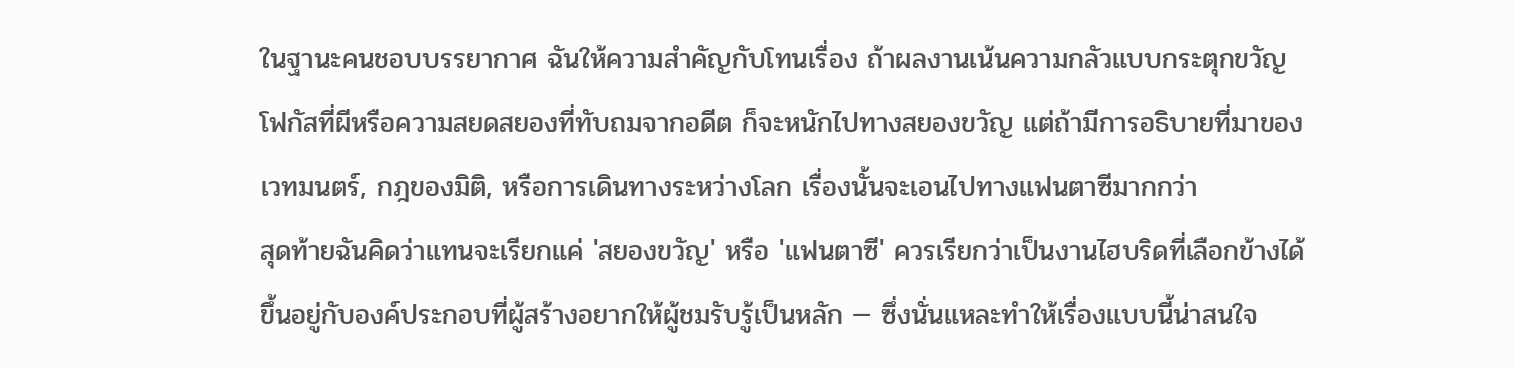ในฐานะคนชอบบรรยากาศ ฉันให้ความสำคัญกับโทนเรื่อง ถ้าผลงานเน้นความกลัวแบบกระตุกขวัญ โฟกัสที่ผีหรือความสยดสยองที่ทับถมจากอดีต ก็จะหนักไปทางสยองขวัญ แต่ถ้ามีการอธิบายที่มาของเวทมนตร์, กฎของมิติ, หรือการเดินทางระหว่างโลก เรื่องนั้นจะเอนไปทางแฟนตาซีมากกว่า
สุดท้ายฉันคิดว่าแทนจะเรียกแค่ 'สยองขวัญ' หรือ 'แฟนตาซี' ควรเรียกว่าเป็นงานไฮบริดที่เลือกข้างได้ ขึ้นอยู่กับองค์ประกอบที่ผู้สร้างอยากให้ผู้ชมรับรู้เป็นหลัก — ซึ่งนั่นแหละทำให้เรื่องแบบนี้น่าสนใจ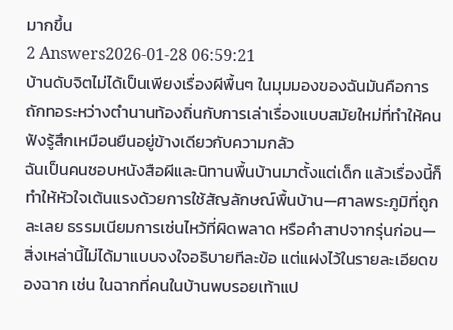มากขึ้น
2 Answers2026-01-28 06:59:21
บ้านดับจิตไม่ได้เป็นเพียงเรื่องผีพื้นๆ ในมุมมองของฉันมันคือการถักทอระหว่างตำนานท้องถิ่นกับการเล่าเรื่องแบบสมัยใหม่ที่ทำให้คนฟังรู้สึกเหมือนยืนอยู่ข้างเดียวกับความกลัว
ฉันเป็นคนชอบหนังสือผีและนิทานพื้นบ้านมาตั้งแต่เด็ก แล้วเรื่องนี้ก็ทำให้หัวใจเต้นแรงด้วยการใช้สัญลักษณ์พื้นบ้าน—ศาลพระภูมิที่ถูกละเลย ธรรมเนียมการเซ่นไหว้ที่ผิดพลาด หรือคำสาปจากรุ่นก่อน—สิ่งเหล่านี้ไม่ได้มาแบบจงใจอธิบายทีละข้อ แต่แฝงไว้ในรายละเอียดของฉาก เช่น ในฉากที่คนในบ้านพบรอยเท้าแป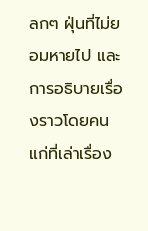ลกๆ ฝุ่นที่ไม่ยอมหายไป และการอธิบายเรื่องราวโดยคนแก่ที่เล่าเรื่อง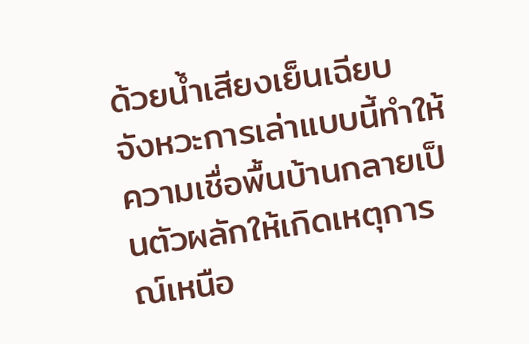ด้วยน้ำเสียงเย็นเฉียบ จังหวะการเล่าแบบนี้ทำให้ความเชื่อพื้นบ้านกลายเป็นตัวผลักให้เกิดเหตุการณ์เหนือ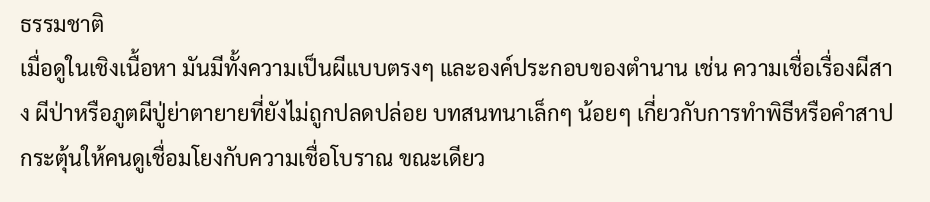ธรรมชาติ
เมื่อดูในเชิงเนื้อหา มันมีทั้งความเป็นผีแบบตรงๆ และองค์ประกอบของตำนาน เช่น ความเชื่อเรื่องผีสาง ผีป่าหรือภูตผีปู่ย่าตายายที่ยังไม่ถูกปลดปล่อย บทสนทนาเล็กๆ น้อยๆ เกี่ยวกับการทำพิธีหรือคำสาป กระตุ้นให้คนดูเชื่อมโยงกับความเชื่อโบราณ ขณะเดียว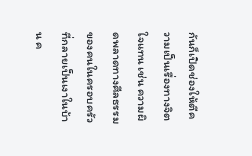กันก็เปิดช่องให้ตีความเป็นเรื่องทางจิตใจแทน เช่น ความผิดพลาดทางศีลธรรมของคนในครอบครัวที่กลายเป็นเงาในบ้าน ค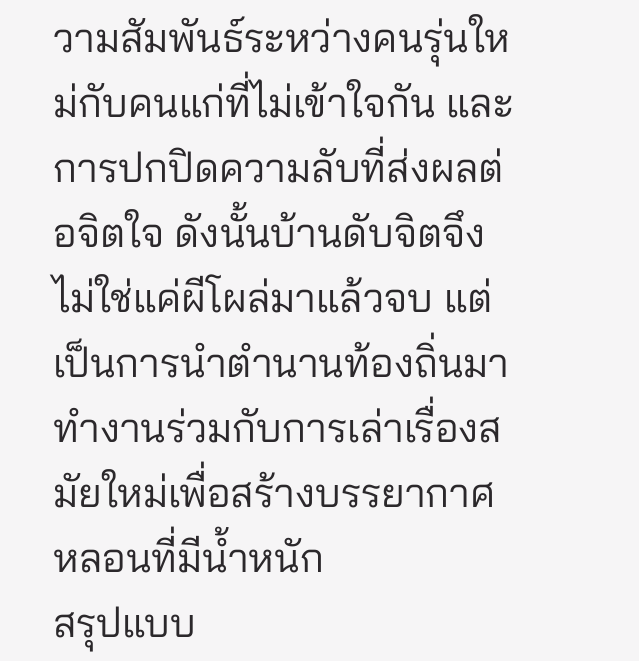วามสัมพันธ์ระหว่างคนรุ่นใหม่กับคนแก่ที่ไม่เข้าใจกัน และการปกปิดความลับที่ส่งผลต่อจิตใจ ดังนั้นบ้านดับจิตจึงไม่ใช่แค่ผีโผล่มาแล้วจบ แต่เป็นการนำตำนานท้องถิ่นมาทำงานร่วมกับการเล่าเรื่องสมัยใหม่เพื่อสร้างบรรยากาศหลอนที่มีน้ำหนัก
สรุปแบบ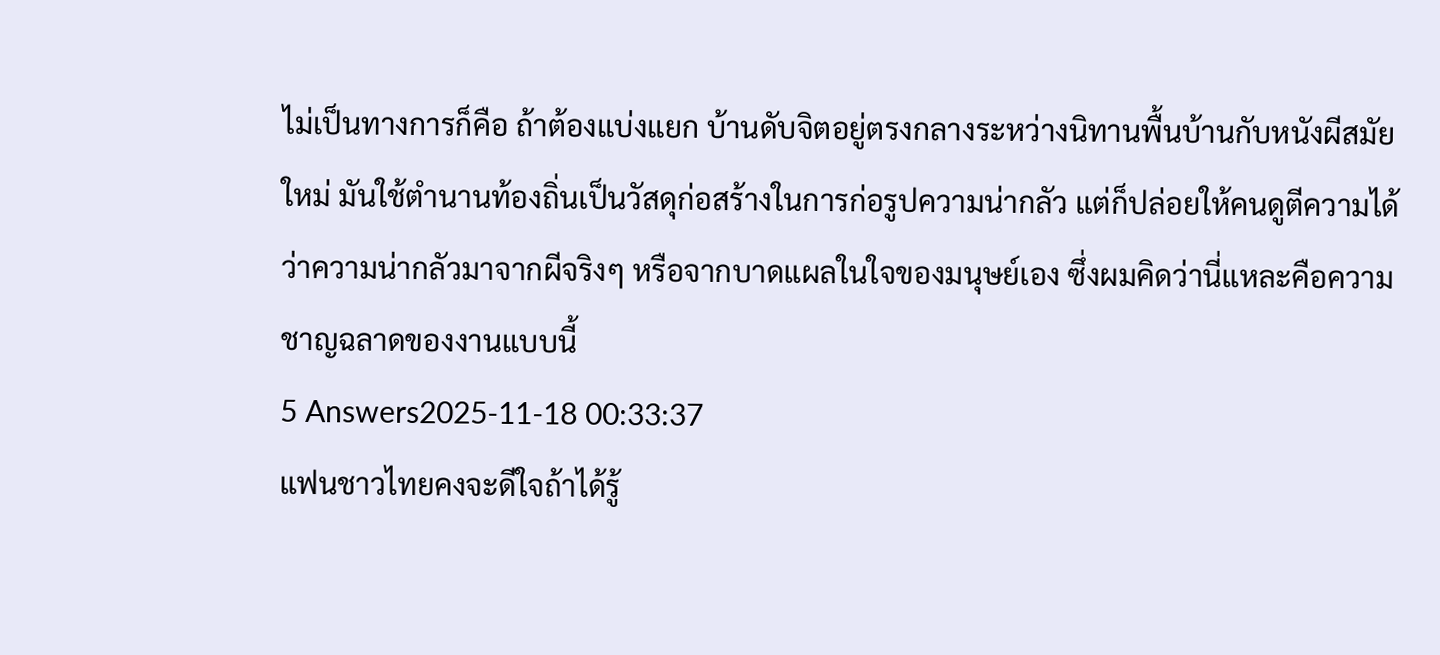ไม่เป็นทางการก็คือ ถ้าต้องแบ่งแยก บ้านดับจิตอยู่ตรงกลางระหว่างนิทานพื้นบ้านกับหนังผีสมัยใหม่ มันใช้ตำนานท้องถิ่นเป็นวัสดุก่อสร้างในการก่อรูปความน่ากลัว แต่ก็ปล่อยให้คนดูตีความได้ว่าความน่ากลัวมาจากผีจริงๆ หรือจากบาดแผลในใจของมนุษย์เอง ซึ่งผมคิดว่านี่แหละคือความชาญฉลาดของงานแบบนี้
5 Answers2025-11-18 00:33:37
แฟนชาวไทยคงจะดีใจถ้าได้รู้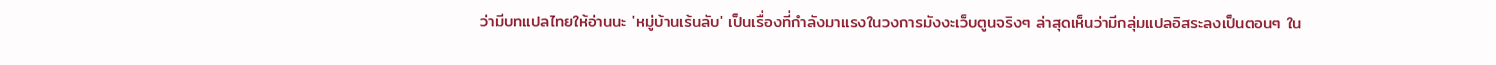ว่ามีบทแปลไทยให้อ่านนะ 'หมู่บ้านเร้นลับ' เป็นเรื่องที่กำลังมาแรงในวงการมังงะเว็บตูนจริงๆ ล่าสุดเห็นว่ามีกลุ่มแปลอิสระลงเป็นตอนๆ ใน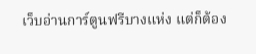เว็บอ่านการ์ตูนฟรีบางแห่ง แต่ก็ต้อง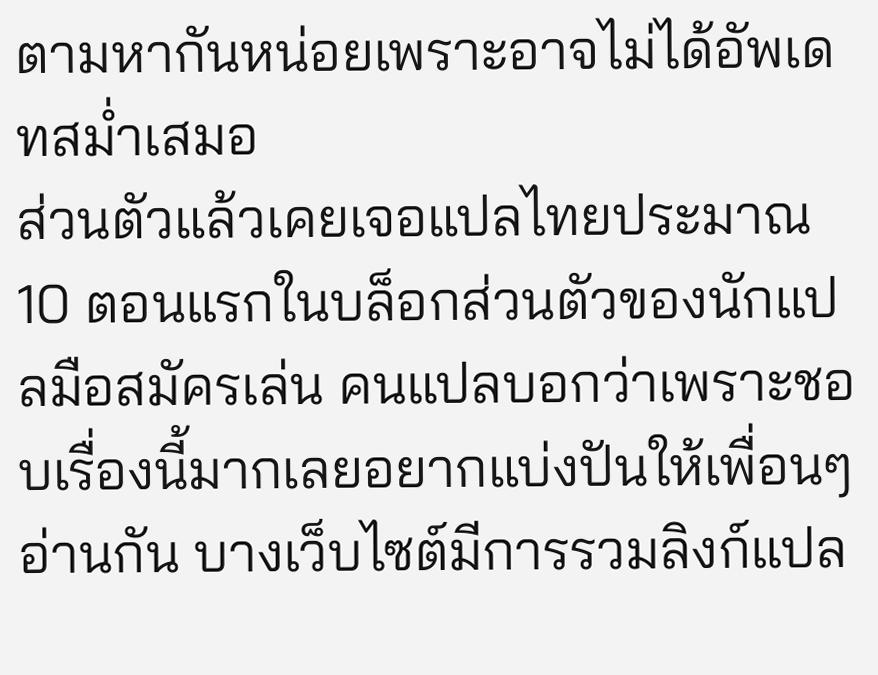ตามหากันหน่อยเพราะอาจไม่ได้อัพเดทสม่ำเสมอ
ส่วนตัวแล้วเคยเจอแปลไทยประมาณ 10 ตอนแรกในบล็อกส่วนตัวของนักแปลมือสมัครเล่น คนแปลบอกว่าเพราะชอบเรื่องนี้มากเลยอยากแบ่งปันให้เพื่อนๆ อ่านกัน บางเว็บไซต์มีการรวมลิงก์แปล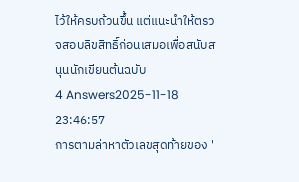ไว้ให้ครบถ้วนขึ้น แต่แนะนำให้ตรวจสอบลิขสิทธิ์ก่อนเสมอเพื่อสนับสนุนนักเขียนต้นฉบับ
4 Answers2025-11-18 23:46:57
การตามล่าหาตัวเลขสุดท้ายของ '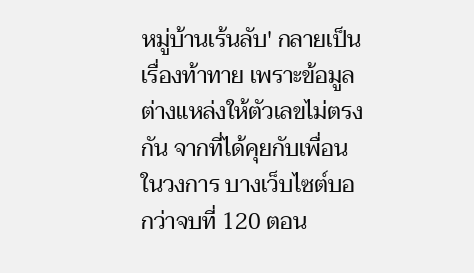หมู่บ้านเร้นลับ' กลายเป็นเรื่องท้าทาย เพราะข้อมูลต่างแหล่งให้ตัวเลขไม่ตรงกัน จากที่ได้คุยกับเพื่อนในวงการ บางเว็บไซต์บอกว่าจบที่ 120 ตอน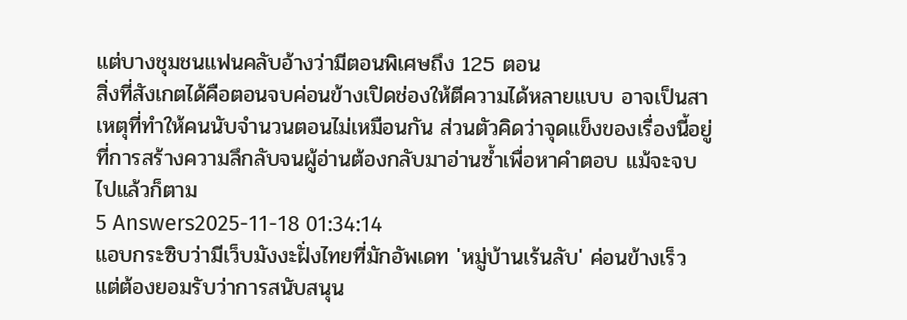แต่บางชุมชนแฟนคลับอ้างว่ามีตอนพิเศษถึง 125 ตอน
สิ่งที่สังเกตได้คือตอนจบค่อนข้างเปิดช่องให้ตีความได้หลายแบบ อาจเป็นสาเหตุที่ทำให้คนนับจำนวนตอนไม่เหมือนกัน ส่วนตัวคิดว่าจุดแข็งของเรื่องนี้อยู่ที่การสร้างความลึกลับจนผู้อ่านต้องกลับมาอ่านซ้ำเพื่อหาคำตอบ แม้จะจบไปแล้วก็ตาม
5 Answers2025-11-18 01:34:14
แอบกระซิบว่ามีเว็บมังงะฝั่งไทยที่มักอัพเดท 'หมู่บ้านเร้นลับ' ค่อนข้างเร็ว แต่ต้องยอมรับว่าการสนับสนุน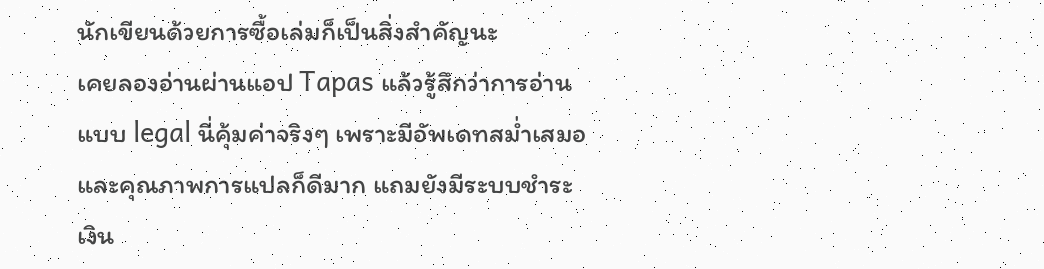นักเขียนด้วยการซื้อเล่มก็เป็นสิ่งสำคัญนะ
เคยลองอ่านผ่านแอป Tapas แล้วรู้สึกว่าการอ่านแบบ legal นี่คุ้มค่าจริงๆ เพราะมีอัพเดทสม่ำเสมอและคุณภาพการแปลก็ดีมาก แถมยังมีระบบชำระเงิน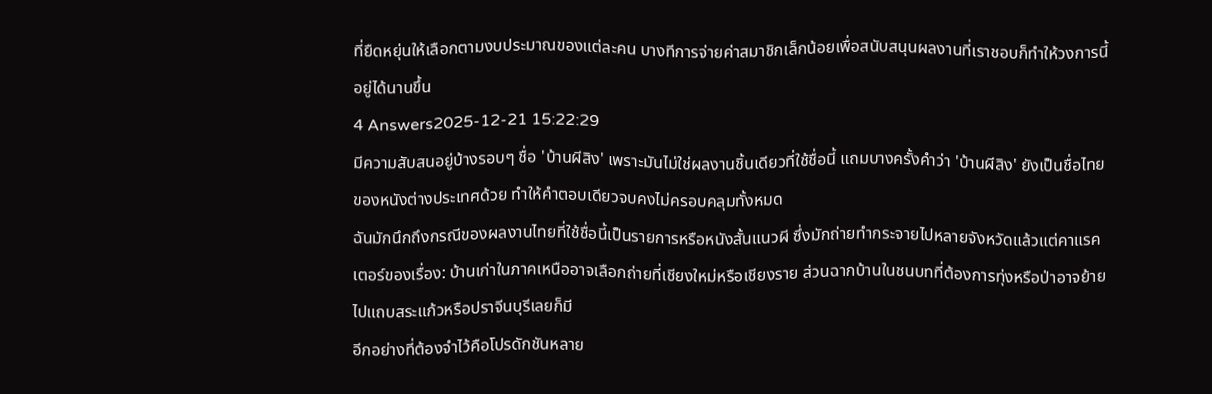ที่ยืดหยุ่นให้เลือกตามงบประมาณของแต่ละคน บางทีการจ่ายค่าสมาชิกเล็กน้อยเพื่อสนับสนุนผลงานที่เราชอบก็ทำให้วงการนี้อยู่ได้นานขึ้น
4 Answers2025-12-21 15:22:29
มีความสับสนอยู่บ้างรอบๆ ชื่อ 'บ้านผีสิง' เพราะมันไม่ใช่ผลงานชิ้นเดียวที่ใช้ชื่อนี้ แถมบางครั้งคำว่า 'บ้านผีสิง' ยังเป็นชื่อไทยของหนังต่างประเทศด้วย ทำให้คำตอบเดียวจบคงไม่ครอบคลุมทั้งหมด
ฉันมักนึกถึงกรณีของผลงานไทยที่ใช้ชื่อนี้เป็นรายการหรือหนังสั้นแนวผี ซึ่งมักถ่ายทำกระจายไปหลายจังหวัดแล้วแต่คาแรคเตอร์ของเรื่อง: บ้านเก่าในภาคเหนืออาจเลือกถ่ายที่เชียงใหม่หรือเชียงราย ส่วนฉากบ้านในชนบทที่ต้องการทุ่งหรือป่าอาจย้ายไปแถบสระแก้วหรือปราจีนบุรีเลยก็มี
อีกอย่างที่ต้องจำไว้คือโปรดักชันหลาย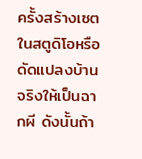ครั้งสร้างเซตในสตูดิโอหรือดัดแปลงบ้านจริงให้เป็นฉากผี ดังนั้นถ้า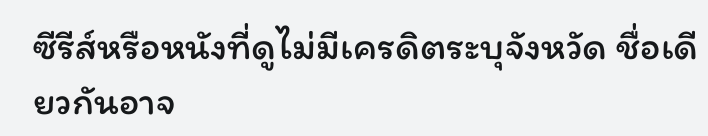ซีรีส์หรือหนังที่ดูไม่มีเครดิตระบุจังหวัด ชื่อเดียวกันอาจ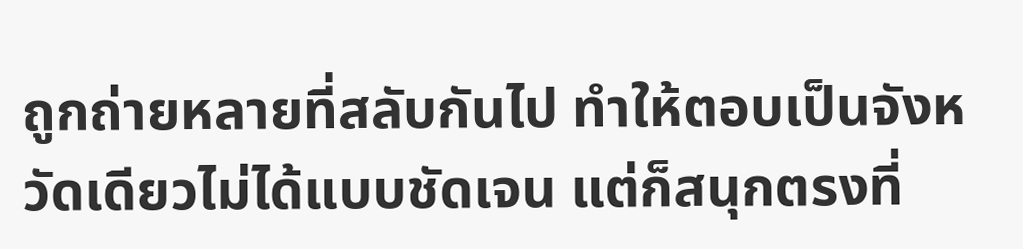ถูกถ่ายหลายที่สลับกันไป ทำให้ตอบเป็นจังหวัดเดียวไม่ได้แบบชัดเจน แต่ก็สนุกตรงที่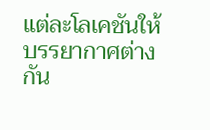แต่ละโลเคชันให้บรรยากาศต่างกัน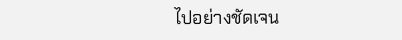ไปอย่างชัดเจน